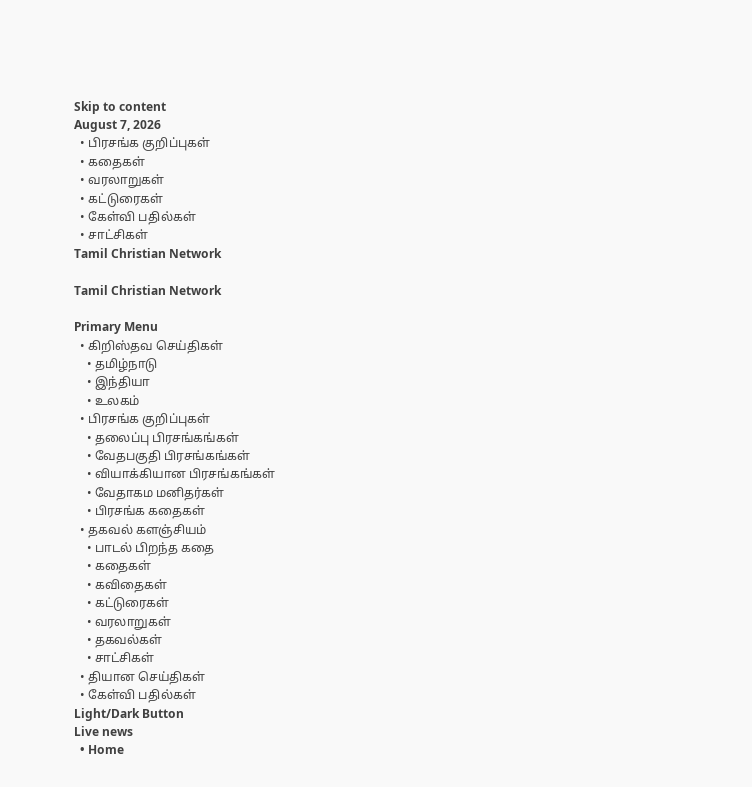Skip to content
August 7, 2026
  • பிரசங்க குறிப்புகள்
  • கதைகள்
  • வரலாறுகள்
  • கட்டுரைகள்
  • கேள்வி பதில்கள்
  • சாட்சிகள்
Tamil Christian Network

Tamil Christian Network

Primary Menu
  • கிறிஸ்தவ செய்திகள்
    • தமிழ்நாடு
    • இந்தியா
    • உலகம்
  • பிரசங்க குறிப்புகள்
    • தலைப்பு பிரசங்கங்கள்
    • வேதபகுதி பிரசங்கங்கள்
    • வியாக்கியான பிரசங்கங்கள்
    • வேதாகம மனிதர்கள்
    • பிரசங்க கதைகள்
  • தகவல் களஞ்சியம்
    • பாடல் பிறந்த கதை
    • கதைகள்
    • கவிதைகள்
    • கட்டுரைகள்
    • வரலாறுகள்
    • தகவல்கள்
    • சாட்சிகள்
  • தியான செய்திகள்
  • கேள்வி பதில்கள்
Light/Dark Button
Live news
  • Home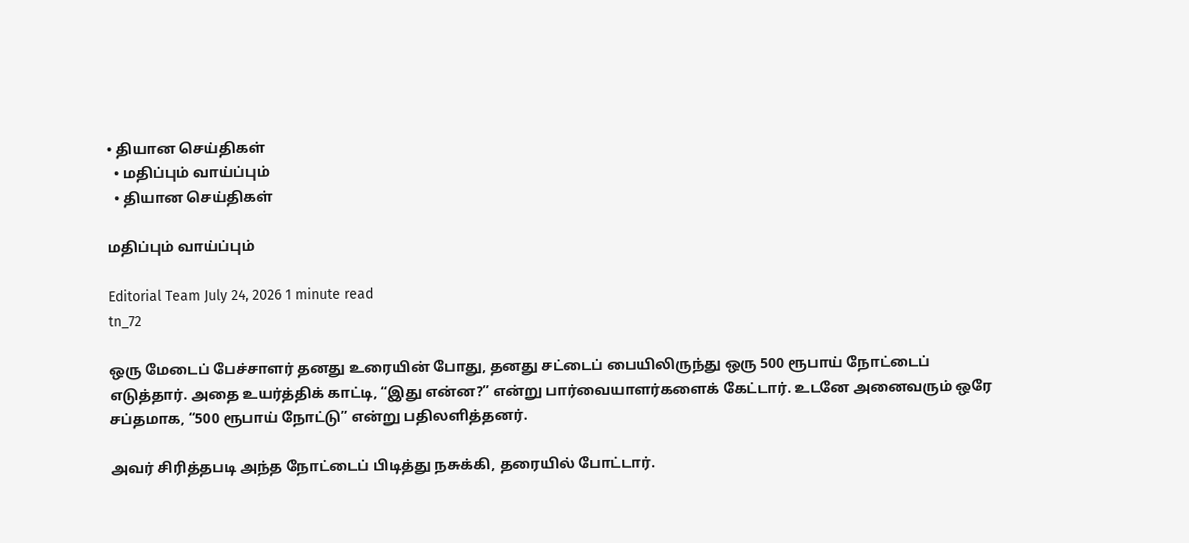• தியான செய்திகள்
  • மதிப்பும் வாய்ப்பும்
  • தியான செய்திகள்

மதிப்பும் வாய்ப்பும்

Editorial Team July 24, 2026 1 minute read
tn_72

ஒரு மேடைப் பேச்சாளர் தனது உரையின் போது, தனது சட்டைப் பையிலிருந்து ஒரு 500 ரூபாய் நோட்டைப் எடுத்தார். அதை உயர்த்திக் காட்டி, “இது என்ன?” என்று பார்வையாளர்களைக் கேட்டார். உடனே அனைவரும் ஒரே சப்தமாக, “500 ரூபாய் நோட்டு” என்று பதிலளித்தனர்.

அவர் சிரித்தபடி அந்த நோட்டைப் பிடித்து நசுக்கி, தரையில் போட்டார்.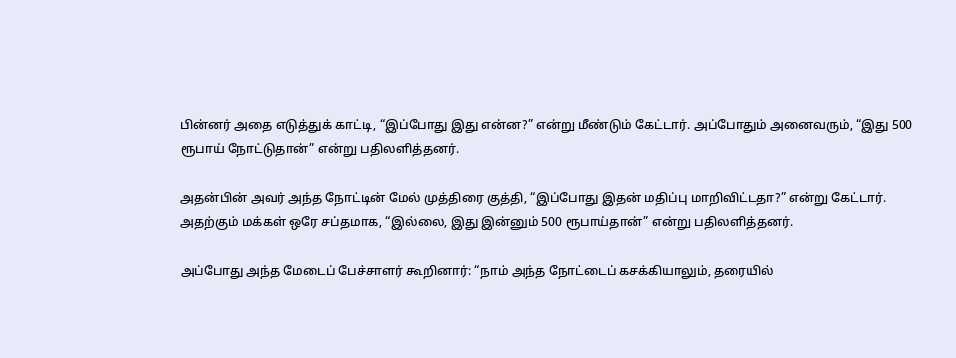பின்னர் அதை எடுத்துக் காட்டி, “இப்போது இது என்ன?” என்று மீண்டும் கேட்டார். அப்போதும் அனைவரும், “இது 500 ரூபாய் நோட்டுதான்” என்று பதிலளித்தனர்.

அதன்பின் அவர் அந்த நோட்டின் மேல் முத்திரை குத்தி, “இப்போது இதன் மதிப்பு மாறிவிட்டதா?” என்று கேட்டார். அதற்கும் மக்கள் ஒரே சப்தமாக, “இல்லை, இது இன்னும் 500 ரூபாய்தான்” என்று பதிலளித்தனர்.

அப்போது அந்த மேடைப் பேச்சாளர் கூறினார்: “நாம் அந்த நோட்டைப் கசக்கியாலும், தரையில்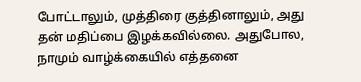போட்டாலும், முத்திரை குத்தினாலும், அது தன் மதிப்பை இழக்கவில்லை. அதுபோல, நாமும் வாழ்க்கையில் எத்தனை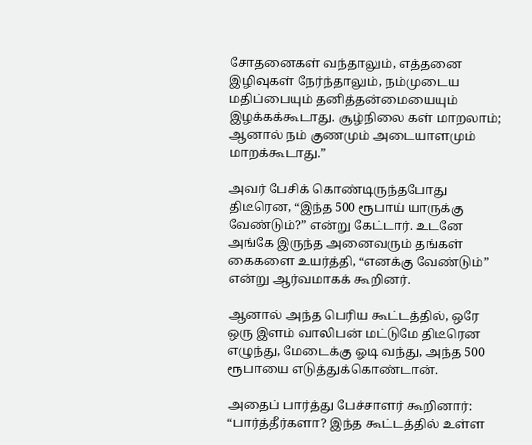சோதனைகள் வந்தாலும், எத்தனை இழிவுகள் நேர்ந்தாலும், நம்முடைய மதிப்பையும் தனித்தன்மையையும் இழக்கக்கூடாது. சூழ்நிலை கள் மாறலாம்; ஆனால் நம் குணமும் அடையாளமும் மாறக்கூடாது.”

அவர் பேசிக் கொண்டிருந்தபோது திடீரென, “இந்த 500 ரூபாய் யாருக்கு வேண்டும்?” என்று கேட்டார். உடனே அங்கே இருந்த அனைவரும் தங்கள் கைகளை உயர்த்தி, “எனக்கு வேண்டும்” என்று ஆர்வமாகக் கூறினர்.

ஆனால் அந்த பெரிய கூட்டத்தில், ஒரே ஒரு இளம் வாலிபன் மட்டுமே திடீரென எழுந்து, மேடைக்கு ஓடி வந்து, அந்த 500 ரூபாயை எடுத்துக்கொண்டான்.

அதைப் பார்த்து பேச்சாளர் கூறினார்: “பார்த்தீர்களா? இந்த கூட்டத்தில் உள்ள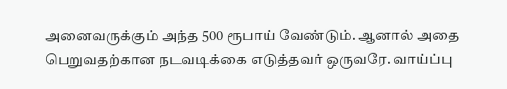அனைவருக்கும் அந்த 500 ரூபாய் வேண்டும். ஆனால் அதை பெறுவதற்கான நடவடிக்கை எடுத்தவர் ஒருவரே. வாய்ப்பு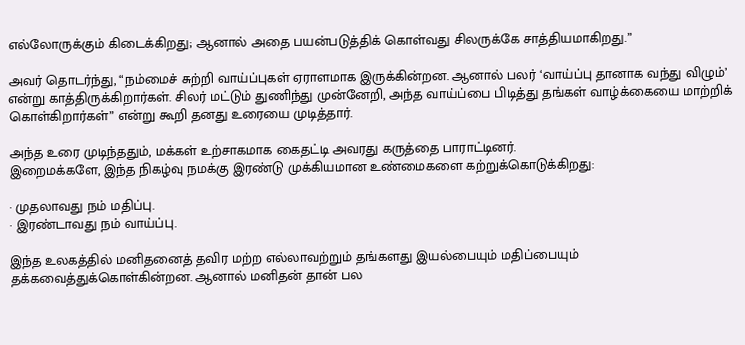எல்லோருக்கும் கிடைக்கிறது; ஆனால் அதை பயன்படுத்திக் கொள்வது சிலருக்கே சாத்தியமாகிறது.”

அவர் தொடர்ந்து, “நம்மைச் சுற்றி வாய்ப்புகள் ஏராளமாக இருக்கின்றன. ஆனால் பலர் ‘வாய்ப்பு தானாக வந்து விழும்’ என்று காத்திருக்கிறார்கள். சிலர் மட்டும் துணிந்து முன்னேறி, அந்த வாய்ப்பை பிடித்து தங்கள் வாழ்க்கையை மாற்றிக் கொள்கிறார்கள்” என்று கூறி தனது உரையை முடித்தார்.

அந்த உரை முடிந்ததும், மக்கள் உற்சாகமாக கைதட்டி அவரது கருத்தை பாராட்டினர்.
இறைமக்களே, இந்த நிகழ்வு நமக்கு இரண்டு முக்கியமான உண்மைகளை கற்றுக்கொடுக்கிறது:

· முதலாவது நம் மதிப்பு.
· இரண்டாவது நம் வாய்ப்பு.

இந்த உலகத்தில் மனிதனைத் தவிர மற்ற எல்லாவற்றும் தங்களது இயல்பையும் மதிப்பையும் தக்கவைத்துக்கொள்கின்றன. ஆனால் மனிதன் தான் பல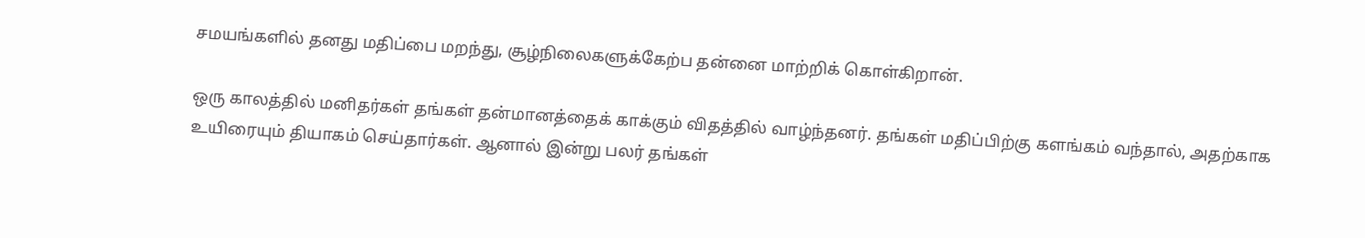சமயங்களில் தனது மதிப்பை மறந்து, சூழ்நிலைகளுக்கேற்ப தன்னை மாற்றிக் கொள்கிறான்.

ஒரு காலத்தில் மனிதர்கள் தங்கள் தன்மானத்தைக் காக்கும் விதத்தில் வாழ்ந்தனர். தங்கள் மதிப்பிற்கு களங்கம் வந்தால், அதற்காக உயிரையும் தியாகம் செய்தார்கள். ஆனால் இன்று பலர் தங்கள்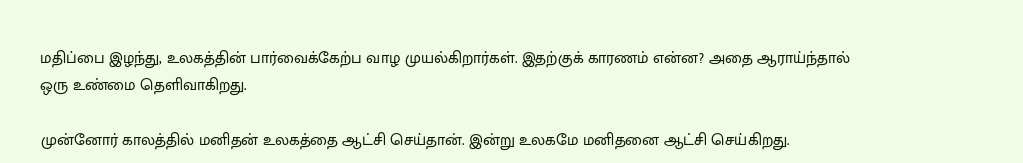மதிப்பை இழந்து, உலகத்தின் பார்வைக்கேற்ப வாழ முயல்கிறார்கள். இதற்குக் காரணம் என்ன? அதை ஆராய்ந்தால் ஒரு உண்மை தெளிவாகிறது.

முன்னோர் காலத்தில் மனிதன் உலகத்தை ஆட்சி செய்தான். இன்று உலகமே மனிதனை ஆட்சி செய்கிறது.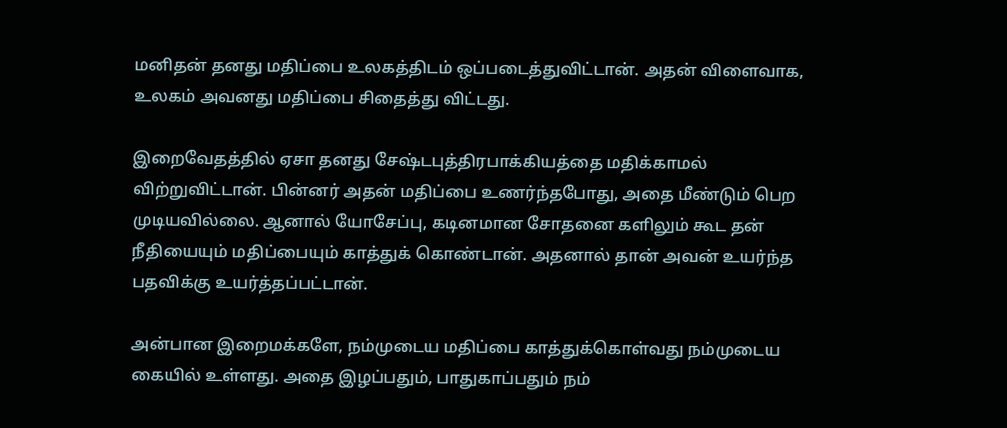மனிதன் தனது மதிப்பை உலகத்திடம் ஒப்படைத்துவிட்டான். அதன் விளைவாக, உலகம் அவனது மதிப்பை சிதைத்து விட்டது.

இறைவேதத்தில் ஏசா தனது சேஷ்டபுத்திரபாக்கியத்தை மதிக்காமல் விற்றுவிட்டான். பின்னர் அதன் மதிப்பை உணர்ந்தபோது, அதை மீண்டும் பெற முடியவில்லை. ஆனால் யோசேப்பு, கடினமான சோதனை களிலும் கூட தன் நீதியையும் மதிப்பையும் காத்துக் கொண்டான். அதனால் தான் அவன் உயர்ந்த பதவிக்கு உயர்த்தப்பட்டான்.

அன்பான இறைமக்களே, நம்முடைய மதிப்பை காத்துக்கொள்வது நம்முடைய கையில் உள்ளது. அதை இழப்பதும், பாதுகாப்பதும் நம்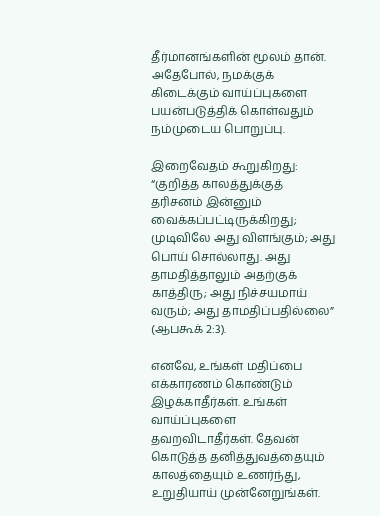தீர்மானங்களின் மூலம் தான்.
அதேபோல், நமக்குக் கிடைக்கும் வாய்ப்புகளை பயன்படுத்திக் கொள்வதும் நம்முடைய பொறுப்பு.

இறைவேதம் கூறுகிறது: “குறித்த காலத்துக்குத் தரிசனம் இன்னும் வைக்கப்பட்டிருக்கிறது; முடிவிலே அது விளங்கும்; அது பொய் சொல்லாது. அது தாமதித்தாலும் அதற்குக் காத்திரு; அது நிச்சயமாய் வரும்; அது தாமதிப்பதில்லை” (ஆபகூக் 2:3).

எனவே, உங்கள் மதிப்பை எக்காரணம் கொண்டும் இழக்காதீர்கள். உங்கள் வாய்ப்புகளை தவறவிடாதீர்கள். தேவன் கொடுத்த தனித்துவத்தையும் காலத்தையும் உணர்ந்து, உறுதியாய் முன்னேறுங்கள்.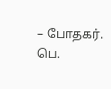– போதகர். பெ.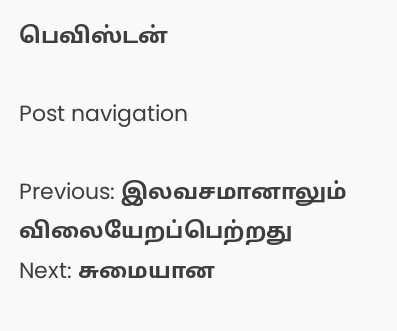பெவிஸ்டன்

Post navigation

Previous: இலவசமானாலும் விலையேறப்பெற்றது
Next: சுமையான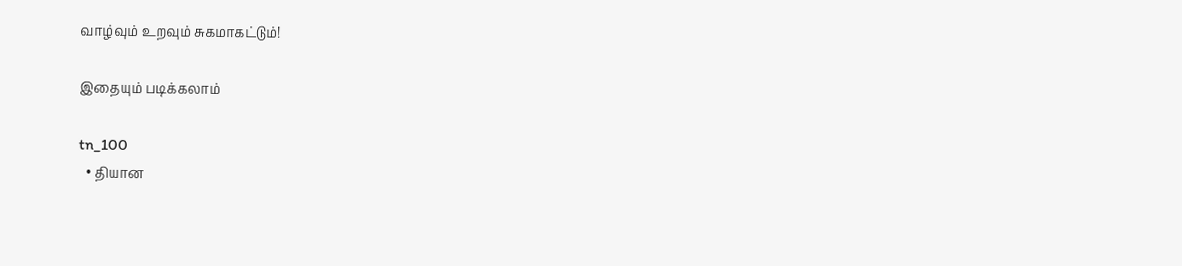வாழ்வும் உறவும் சுகமாகட்டும்!

இதையும் படிக்கலாம்

tn_100
  • தியான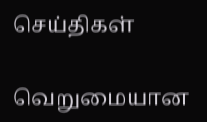செய்திகள்

வெறுமையான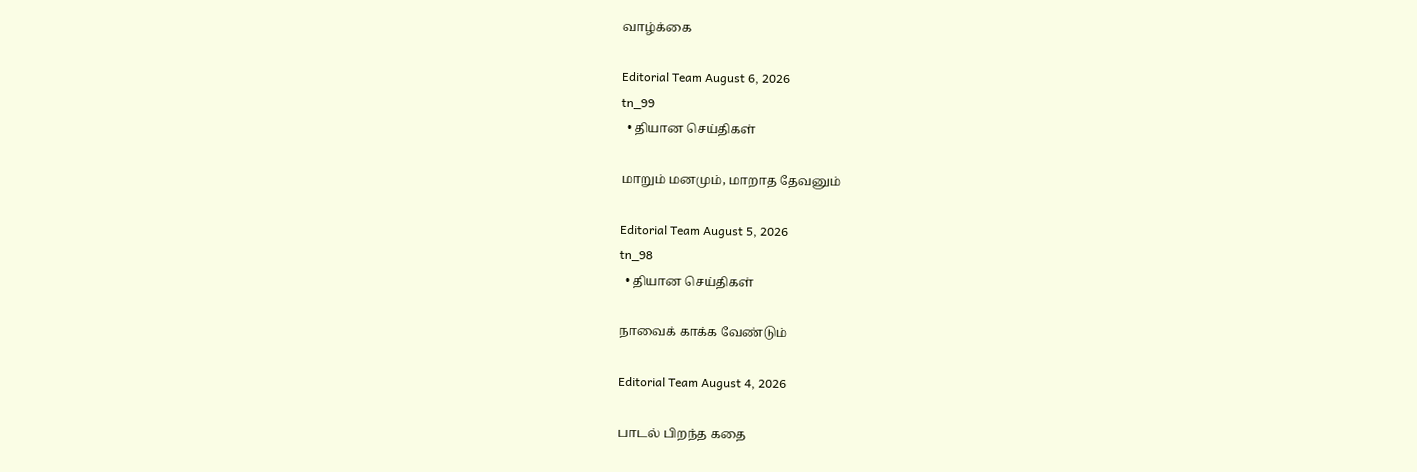வாழ்க்கை

Editorial Team August 6, 2026
tn_99
  • தியான செய்திகள்

மாறும் மனமும், மாறாத தேவனும்

Editorial Team August 5, 2026
tn_98
  • தியான செய்திகள்

நாவைக் காக்க வேண்டும்

Editorial Team August 4, 2026

பாடல் பிறந்த கதை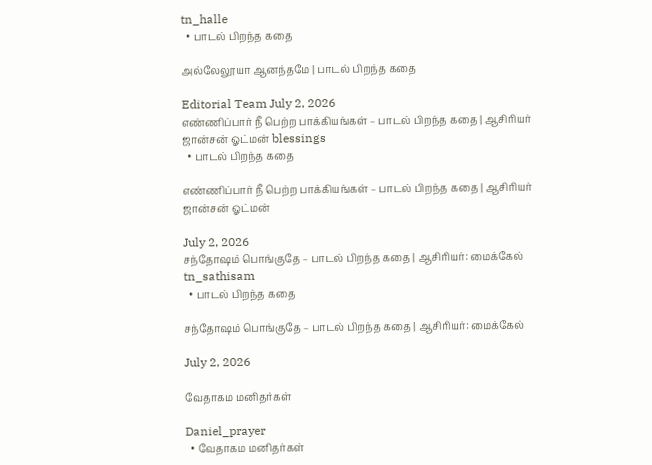tn_halle
  • பாடல் பிறந்த கதை

அல்லேலூயா ஆனந்தமே | பாடல் பிறந்த கதை

Editorial Team July 2, 2026
எண்ணிப்பார் நீ பெற்ற பாக்கியங்கள் – பாடல் பிறந்த கதை | ஆசிரியர் ஜான்சன் ஓட்மன் blessings
  • பாடல் பிறந்த கதை

எண்ணிப்பார் நீ பெற்ற பாக்கியங்கள் – பாடல் பிறந்த கதை | ஆசிரியர் ஜான்சன் ஓட்மன்

July 2, 2026
சந்தோஷம் பொங்குதே – பாடல் பிறந்த கதை | ஆசிரியர்: மைக்கேல் tn_sathisam
  • பாடல் பிறந்த கதை

சந்தோஷம் பொங்குதே – பாடல் பிறந்த கதை | ஆசிரியர்: மைக்கேல்

July 2, 2026

வேதாகம மனிதர்கள்

Daniel_prayer
  • வேதாகம மனிதர்கள்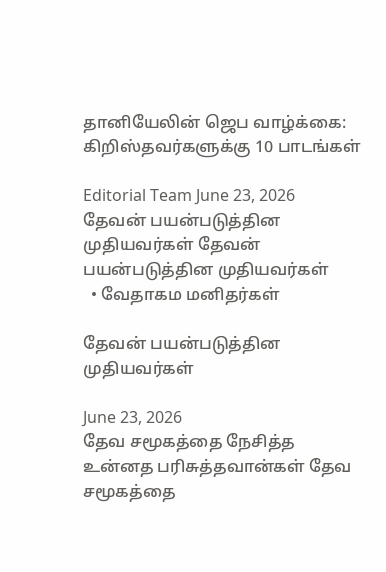தானியேலின் ஜெப வாழ்க்கை: கிறிஸ்தவர்களுக்கு 10 பாடங்கள்

Editorial Team June 23, 2026
தேவன் பயன்படுத்தின முதியவர்கள் தேவன் பயன்படுத்தின முதியவர்கள்
  • வேதாகம மனிதர்கள்

தேவன் பயன்படுத்தின முதியவர்கள்

June 23, 2026
தேவ சமூகத்தை நேசித்த உன்னத பரிசுத்தவான்கள் தேவ சமூகத்தை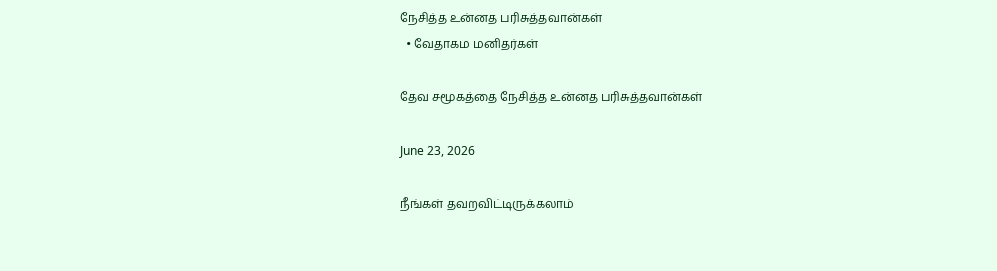நேசித்த உன்னத பரிசுத்தவான்கள்
  • வேதாகம மனிதர்கள்

தேவ சமூகத்தை நேசித்த உன்னத பரிசுத்தவான்கள்

June 23, 2026

நீங்கள் தவறவிட்டிருக்கலாம்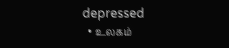depressed
  • உலகம்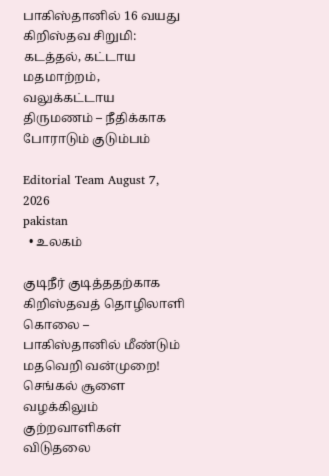பாகிஸ்தானில் 16 வயது கிறிஸ்தவ சிறுமி: கடத்தல், கட்டாய மதமாற்றம், வலுக்கட்டாய திருமணம் – நீதிக்காக போராடும் குடும்பம்

Editorial Team August 7, 2026
pakistan
  • உலகம்

குடிநீர் குடித்ததற்காக கிறிஸ்தவத் தொழிலாளி கொலை – பாகிஸ்தானில் மீண்டும் மதவெறி வன்முறை! செங்கல் சூளை வழக்கிலும் குற்றவாளிகள் விடுதலை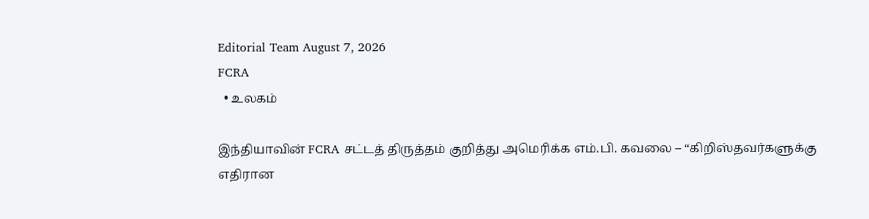Editorial Team August 7, 2026
FCRA
  • உலகம்

இந்தியாவின் FCRA சட்டத் திருத்தம் குறித்து அமெரிக்க எம்.பி. கவலை – “கிறிஸ்தவர்களுக்கு எதிரான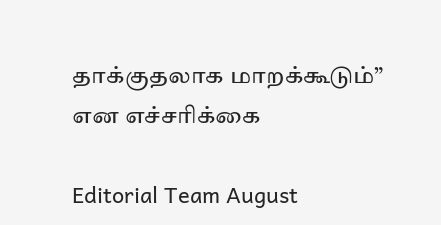தாக்குதலாக மாறக்கூடும்” என எச்சரிக்கை

Editorial Team August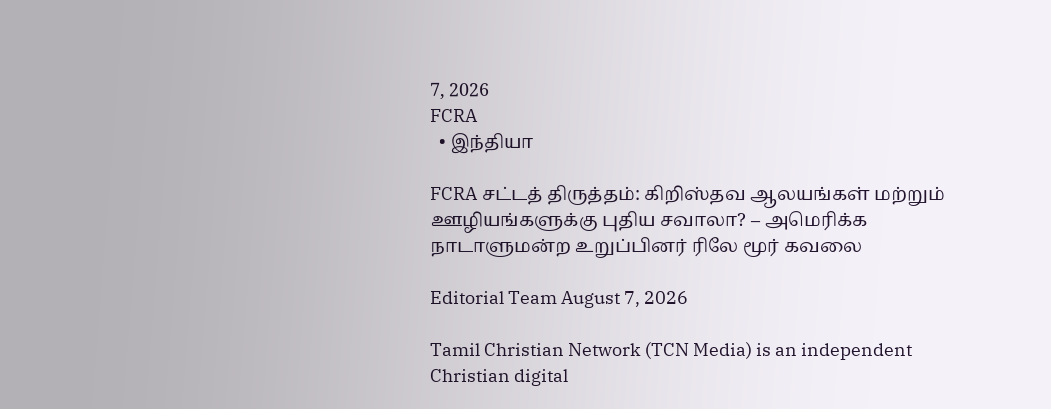7, 2026
FCRA
  • இந்தியா

FCRA சட்டத் திருத்தம்: கிறிஸ்தவ ஆலயங்கள் மற்றும் ஊழியங்களுக்கு புதிய சவாலா? – அமெரிக்க நாடாளுமன்ற உறுப்பினர் ரிலே மூர் கவலை

Editorial Team August 7, 2026

Tamil Christian Network (TCN Media) is an independent Christian digital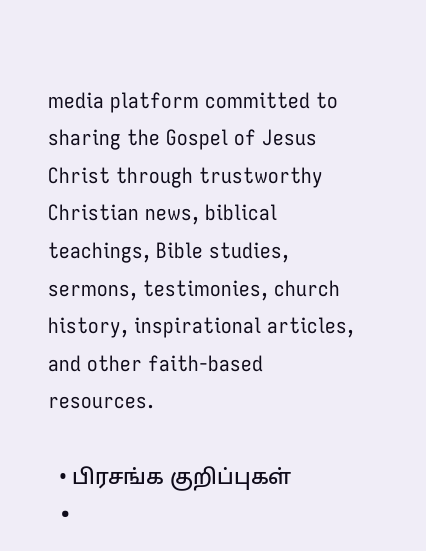media platform committed to sharing the Gospel of Jesus Christ through trustworthy Christian news, biblical teachings, Bible studies, sermons, testimonies, church history, inspirational articles, and other faith-based resources.

  • பிரசங்க குறிப்புகள்
  •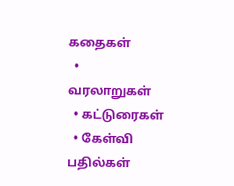கதைகள்
  • வரலாறுகள்
  • கட்டுரைகள்
  • கேள்வி பதில்கள்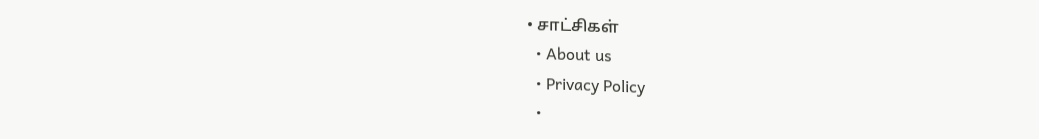• சாட்சிகள்
  • About us
  • Privacy Policy
  •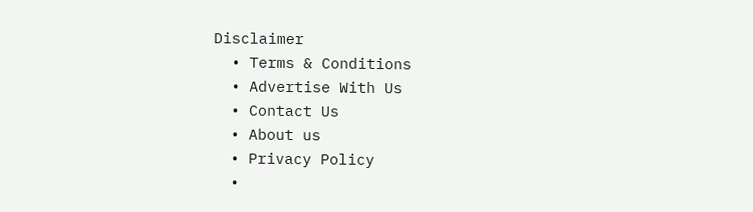Disclaimer
  • Terms & Conditions
  • Advertise With Us
  • Contact Us
  • About us
  • Privacy Policy
  •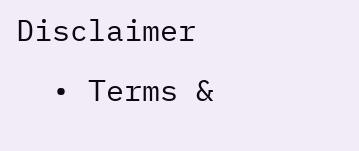Disclaimer
  • Terms &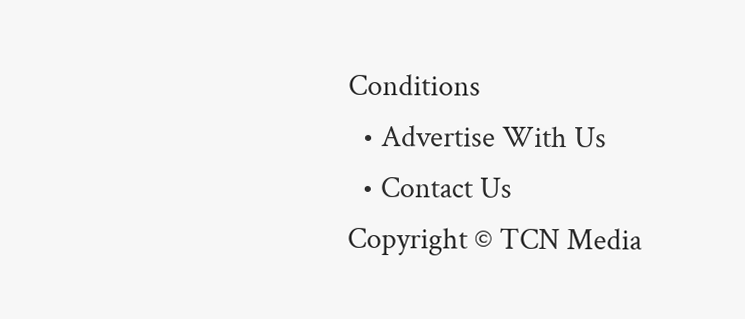Conditions
  • Advertise With Us
  • Contact Us
Copyright © TCN Media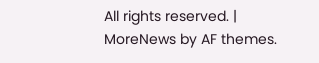All rights reserved. | MoreNews by AF themes.